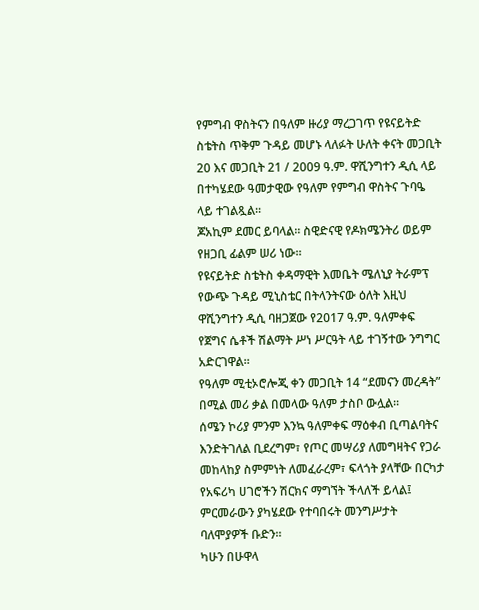የምግብ ዋስትናን በዓለም ዙሪያ ማረጋገጥ የዩናይትድ ስቴትስ ጥቅም ጉዳይ መሆኑ ላለፉት ሁለት ቀናት መጋቢት 20 እና መጋቢት 21 / 2009 ዓ.ም. ዋሺንግተን ዲሲ ላይ በተካሄደው ዓመታዊው የዓለም የምግብ ዋስትና ጉባዔ ላይ ተገልጿል፡፡
ጆአኪም ደመር ይባላል። ስዊድናዊ የዶክሜንትሪ ወይም የዘጋቢ ፊልም ሠሪ ነው።
የዩናይትድ ስቴትስ ቀዳማዊት እመቤት ሜለኒያ ትራምፕ የውጭ ጉዳይ ሚኒስቴር በትላንትናው ዕለት እዚህ ዋሺንግተን ዲሲ ባዘጋጀው የ2017 ዓ.ም. ዓለምቀፍ የጀግና ሴቶች ሽልማት ሥነ ሥርዓት ላይ ተገኝተው ንግግር አድርገዋል።
የዓለም ሚቲኦሮሎጂ ቀን መጋቢት 14 “ደመናን መረዳት” በሚል መሪ ቃል በመላው ዓለም ታስቦ ውሏል፡፡
ሰሜን ኮሪያ ምንም እንኳ ዓለምቀፍ ማዕቀብ ቢጣልባትና እንድትገለል ቢደረግም፣ የጦር መሣሪያ ለመግዛትና የጋራ መከላከያ ስምምነት ለመፈራረም፣ ፍላጎት ያላቸው በርካታ የአፍሪካ ሀገሮችን ሽርክና ማግኘት ችላለች ይላል፤ ምርመራውን ያካሄደው የተባበሩት መንግሥታት ባለሞያዎች ቡድን።
ካሁን በሁዋላ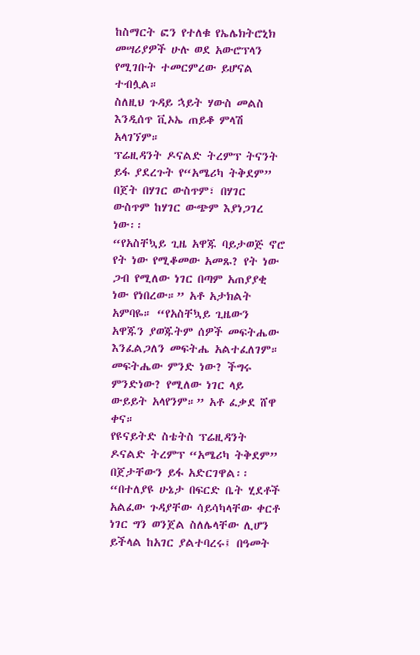ከስማርት ፎን የተለቁ የኤሌክትሮኒክ መሣሪያዎች ሁሉ ወደ አውሮፕላን የሚገቡት ተመርምረው ይሆናል ተብሏል።
ስለዚህ ጉዳይ ኋይት ሃውስ መልስ እንዲሰጥ ቪኦኤ ጠይቆ ምላሽ አላገኘም።
ፕሬዚዳንት ዶናልድ ትረምፕ ትናንት ይፋ ያደረጉት የ“አሜሪካ ትቅደም” በጀት በሃገር ውስጥም፣ በሃገር ውስጥም ከሃገር ውጭም እያነጋገረ ነው፡፡
“የአስቸኳይ ጊዜ አዋጁ ባይታወጅ ኖሮ የት ነው የሚቆመው አመጹ? የት ነው ጋብ የሚለው ነገር በጣም አጠያያቂ ነው የነበረው።” አቶ አታክልት አምባዬ። “የአስቸኳይ ጊዜውን አዋጁን ያወጁትም ሰዎች መፍትሔው እንፈልጋለን መፍትሔ አልተፈለገም። መፍትሔው ምንድ ነው? ችግሩ ምንድነው? የሚለው ነገር ላይ ውይይት አላየንም።” አቶ ፈቃደ ሸዋ ቀና።
የዩናይትድ ስቴትስ ፕሬዚዳንት ዶናልድ ትረምፕ “አሜሪካ ትቅደም” በጀታቸውን ይፋ አድርገዋል፡፡
“በተለያዩ ሁኔታ በፍርድ ቤት ሂደቶች አልፈው ጉዳያቸው ሳይሳካላቸው ቀርቶ ነገር ግን ወንጀል ስለሌላቸው ሊሆን ይችላል ከአገር ያልተባረሩ፤ በዓመት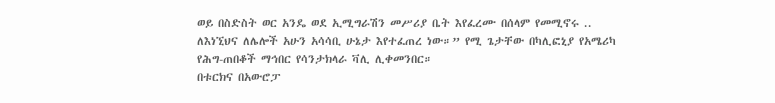ወይ በስድስት ወር አንዴ ወደ ኢሚግራሽን መሥሪያ ቤት እየፈረሙ በሰላም የመሚኖሩ .. ለእነኚህና ለሌሎች አሁን አሳሳቢ ሁኔታ እየተፈጠረ ነው።” የሚ ጌታቸው በካሊፎኒያ የአሜሪካ የሕግ-ጠበቆች ማኅበር የሳንታክላራ ቫሊ ሊቀመንበር።
በቱርክና በአውሮፓ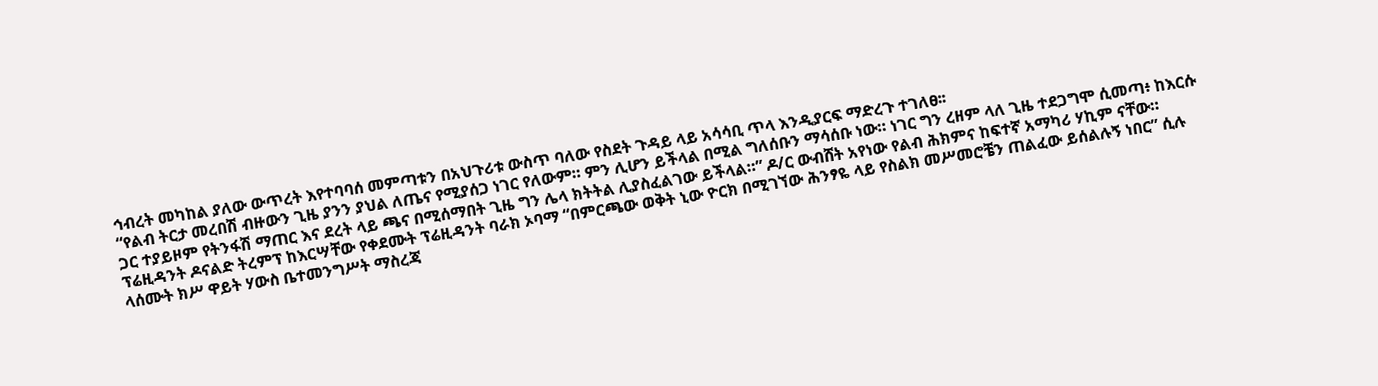ኅብረት መካከል ያለው ውጥረት እየተባባሰ መምጣቱን በአህጉሪቱ ውስጥ ባለው የስደት ጉዳይ ላይ አሳሳቢ ጥላ እንዲያርፍ ማድረጉ ተገለፀ፡፡
“የልብ ትርታ መረበሽ ብዙውን ጊዜ ያንን ያህል ለጤና የሚያሰጋ ነገር የለውም። ምን ሊሆን ይችላል በሚል ግለሰቡን ማሳሰቡ ነው። ነገር ግን ረዘም ላለ ጊዜ ተደጋግሞ ሲመጣ፥ ከእርሱ ጋር ተያይዞም የትንፋሽ ማጠር እና ደረት ላይ ጫና በሚሰማበት ጊዜ ግን ሌላ ክትትል ሊያስፈልገው ይችላል።” ዶ/ር ውብሸት አየነው የልብ ሕክምና ከፍተኛ አማካሪ ሃኪም ናቸው።
ፕሬዚዳንት ዶናልድ ትረምፕ ከእርሣቸው የቀደሙት ፕሬዚዳንት ባራክ ኦባማ “በምርጫው ወቅት ኒው ዮርክ በሚገኘው ሕንፃዬ ላይ የስልክ መሥመሮቼን ጠልፈው ይሰልሉኝ ነበር” ሲሉ ላሰሙት ክሥ ዋይት ሃውስ ቤተመንግሥት ማስረጃ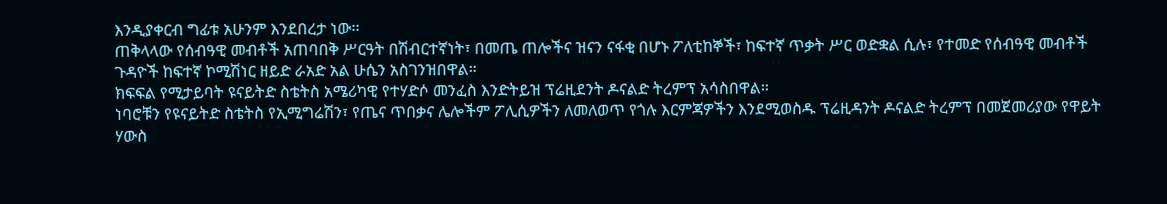እንዲያቀርብ ግፊቱ አሁንም እንደበረታ ነው፡፡
ጠቅላላው የሰብዓዊ መብቶች አጠባበቅ ሥርዓት በሽብርተኛነት፣ በመጤ ጠሎችና ዝናን ናፋቂ በሆኑ ፖለቲከኞች፣ ከፍተኛ ጥቃት ሥር ወድቋል ሲሉ፣ የተመድ የሰብዓዊ መብቶች ጉዳዮች ከፍተኛ ኮሚሽነር ዘይድ ራአድ አል ሁሴን አስገንዝበዋል።
ክፍፍል የሚታይባት ዩናይትድ ስቴትስ አሜሪካዊ የተሃድሶ መንፈስ እንድትይዝ ፕሬዚደንት ዶናልድ ትረምፕ አሳስበዋል።
ነባሮቹን የዩናይትድ ስቴትስ የኢሚግሬሽን፣ የጤና ጥበቃና ሌሎችም ፖሊሲዎችን ለመለወጥ የጎሉ እርምጃዎችን እንደሚወስዱ ፕሬዚዳንት ዶናልድ ትረምፕ በመጀመሪያው የዋይት ሃውስ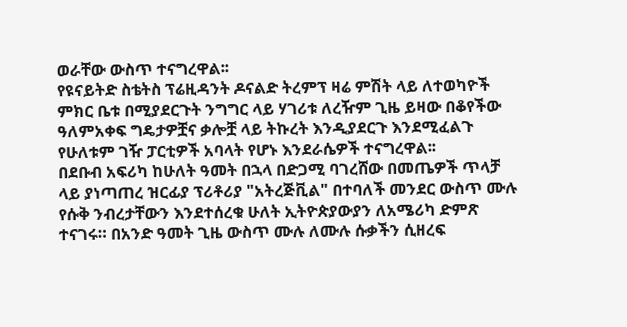ወራቸው ውስጥ ተናግረዋል፡፡
የዩናይትድ ስቴትስ ፕሬዚዳንት ዶናልድ ትረምፕ ዛሬ ምሽት ላይ ለተወካዮች ምክር ቤቱ በሚያደርጉት ንግግር ላይ ሃገሪቱ ለረዥም ጊዜ ይዛው በቆየችው ዓለምአቀፍ ግዴታዎቿና ቃሎቿ ላይ ትኩረት እንዲያደርጉ እንደሚፈልጉ የሁለቱም ገዥ ፓርቲዎች አባላት የሆኑ እንደራሴዎች ተናግረዋል፡፡
በደቡብ አፍሪካ ከሁለት ዓመት በኋላ በድጋሚ ባገረሸው በመጤዎች ጥላቻ ላይ ያነጣጠረ ዝርፊያ ፕሪቶሪያ "አትረጅቪል" በተባለች መንደር ውስጥ ሙሉ የሱቅ ንብረታቸውን እንደተሰረቁ ሁለት ኢትዮጵያውያን ለአሜሪካ ድምጽ ተናገሩ። በአንድ ዓመት ጊዜ ውስጥ ሙሉ ለሙሉ ሱቃችን ሲዘረፍ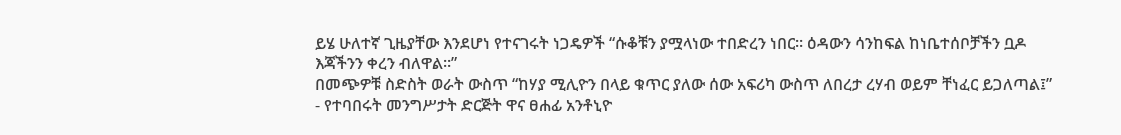ይሄ ሁለተኛ ጊዜያቸው እንደሆነ የተናገሩት ነጋዴዎች “ሱቆቹን ያሟላነው ተበድረን ነበር። ዕዳውን ሳንከፍል ከነቤተሰቦቻችን ቧዶ እጃችንን ቀረን ብለዋል።”
በመጭዎቹ ስድስት ወራት ውስጥ “ከሃያ ሚሊዮን በላይ ቁጥር ያለው ሰው አፍሪካ ውስጥ ለበረታ ረሃብ ወይም ቸነፈር ይጋለጣል፤” - የተባበሩት መንግሥታት ድርጅት ዋና ፀሐፊ አንቶኒዮ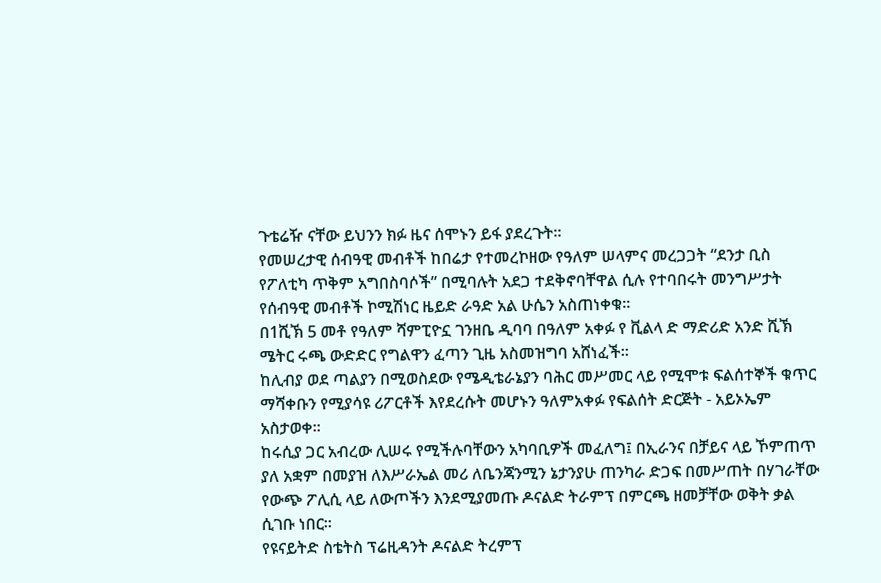ጉቴሬዥ ናቸው ይህንን ክፉ ዜና ሰሞኑን ይፋ ያደረጉት፡፡
የመሠረታዊ ሰብዓዊ መብቶች ከበሬታ የተመረኮዘው የዓለም ሠላምና መረጋጋት “ደንታ ቢስ የፖለቲካ ጥቅም አግበስባሶች” በሚባሉት አደጋ ተደቅኖባቸዋል ሲሉ የተባበሩት መንግሥታት የሰብዓዊ መብቶች ኮሚሽነር ዜይድ ራዓድ አል ሁሴን አስጠነቀቁ።
በ1ሺኽ 5 መቶ የዓለም ሻምፒዮኗ ገንዘቤ ዲባባ በዓለም አቀፉ የ ቪልላ ድ ማድሪድ አንድ ሺኽ ሜትር ሩጫ ውድድር የግልዋን ፈጣን ጊዜ አስመዝግባ አሸነፈች።
ከሊብያ ወደ ጣልያን በሚወስደው የሜዲቴራኔያን ባሕር መሥመር ላይ የሚሞቱ ፍልሰተኞች ቁጥር ማሻቀቡን የሚያሳዩ ሪፖርቶች እየደረሱት መሆኑን ዓለምአቀፉ የፍልሰት ድርጅት - አይኦኤም አስታወቀ፡፡
ከሩሲያ ጋር አብረው ሊሠሩ የሚችሉባቸውን አካባቢዎች መፈለግ፤ በኢራንና በቻይና ላይ ኾምጠጥ ያለ አቋም በመያዝ ለእሥራኤል መሪ ለቤንጃንሚን ኔታንያሁ ጠንካራ ድጋፍ በመሥጠት በሃገራቸው የውጭ ፖሊሲ ላይ ለውጦችን እንደሚያመጡ ዶናልድ ትራምፕ በምርጫ ዘመቻቸው ወቅት ቃል ሲገቡ ነበር፡፡
የዩናይትድ ስቴትስ ፕሬዚዳንት ዶናልድ ትረምፕ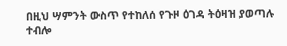በዚህ ሣምንት ውስጥ የተከለሰ የጉዞ ዕገዳ ትዕዛዝ ያወጣሉ ተብሎ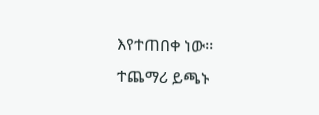እየተጠበቀ ነው፡፡
ተጨማሪ ይጫኑ